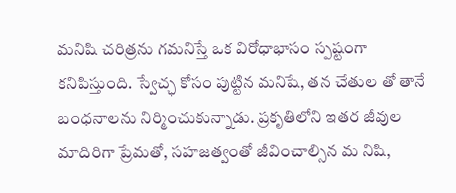మనిషి చరిత్రను గమనిస్తే ఒక విరోధాభాసం స్పష్టంగా కనిపిస్తుంది. స్వేచ్ఛ కోసం పుట్టిన మనిషే, తన చేతుల తో తానే బంధనాలను నిర్మించుకున్నాడు. ప్రకృతిలోని ఇతర జీవుల మాదిరిగా ప్రేమతో, సహజత్వంతో జీవించాల్సిన మ నిషి,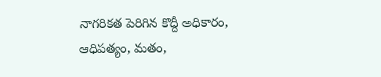నాగరికత పెరిగిన కొద్దీ అధికారం, ఆధిపత్యం, మతం,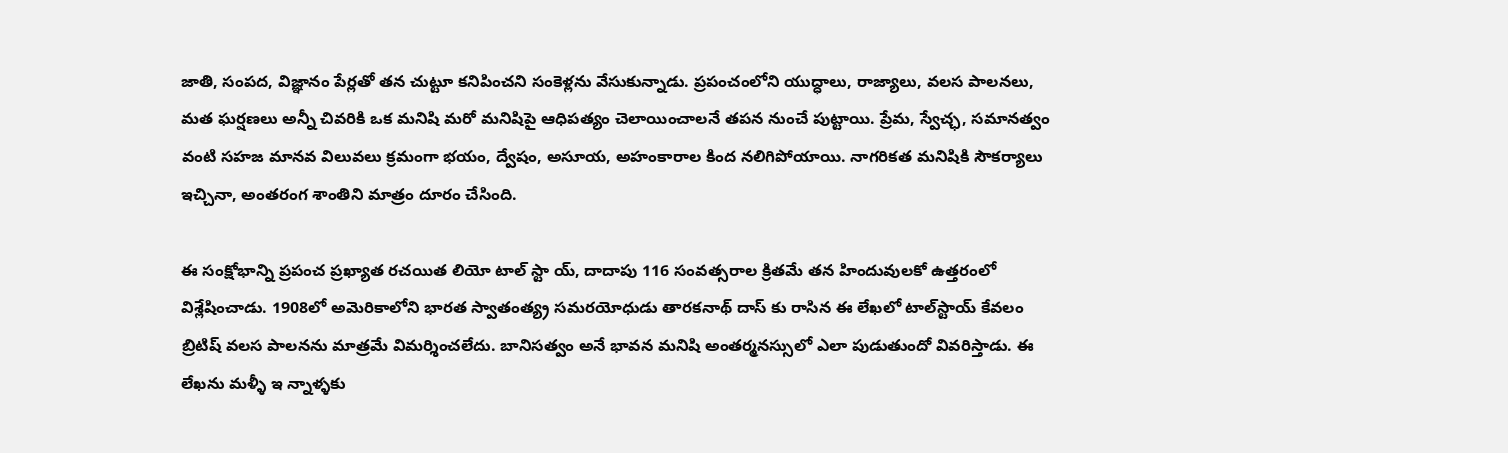జాతి, సంపద, విజ్ఞానం పేర్లతో తన చుట్టూ కనిపించని సంకెళ్లను వేసుకున్నాడు. ప్రపంచంలోని యుద్ధాలు, రాజ్యాలు, వలస పాలనలు, మత ఘర్షణలు అన్నీ చివరికి ఒక మనిషి మరో మనిషిపై ఆధిపత్యం చెలాయించాలనే తపన నుంచే పుట్టాయి. ప్రేమ, స్వేచ్ఛ, సమానత్వం వంటి సహజ మానవ విలువలు క్రమంగా భయం, ద్వేషం, అసూయ, అహంకారాల కింద నలిగిపోయాయి. నాగరికత మనిషికి సౌకర్యాలు ఇచ్చినా, అంతరంగ శాంతిని మాత్రం దూరం చేసింది.

ఈ సంక్షోభాన్ని ప్రపంచ ప్రఖ్యాత రచయిత లియో టాల్ స్టా య్, దాదాపు 116 సంవత్సరాల క్రితమే తన హిందువులకో ఉత్తరంలో విశ్లేషించాడు. 1908లో అమెరికాలోని భారత స్వాతంత్య్ర సమరయోధుడు తారకనాథ్ దాస్ కు రాసిన ఈ లేఖలో టాల్‌స్టాయ్ కేవలం బ్రిటిష్ వలస పాలనను మాత్రమే విమర్శించలేదు. బానిసత్వం అనే భావన మనిషి అంతర్మనస్సులో ఎలా పుడుతుందో వివరిస్తాడు. ఈ లేఖను మళ్ళీ ఇ న్నాళ్ళకు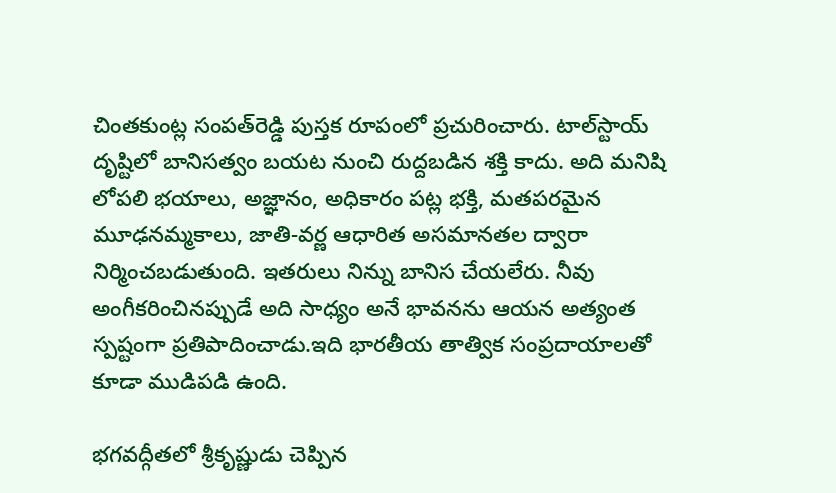చింతకుంట్ల సంపత్‌రెడ్డి పుస్తక రూపంలో ప్రచురించారు. టాల్‌స్టాయ్ దృష్టిలో బానిసత్వం బయట నుంచి రుద్దబడిన శక్తి కాదు. అది మనిషి లోపలి భయాలు, అజ్ఞానం, అధికారం పట్ల భక్తి, మతపరమైన మూఢనమ్మకాలు, జాతి-వర్ణ ఆధారిత అసమానతల ద్వారా నిర్మించబడుతుంది. ఇతరులు నిన్ను బానిస చేయలేరు. నీవు అంగీకరించినప్పుడే అది సాధ్యం అనే భావనను ఆయన అత్యంత స్పష్టంగా ప్రతిపాదించాడు.ఇది భారతీయ తాత్విక సంప్రదాయాలతో కూడా ముడిపడి ఉంది.

భగవద్గీతలో శ్రీకృష్ణుడు చెప్పిన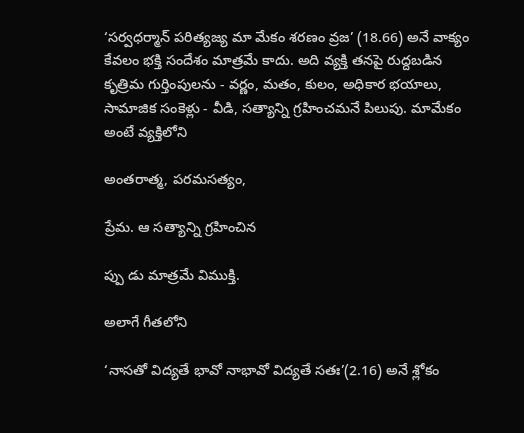‘సర్వధర్మాన్ పరిత్యజ్య మా మేకం శరణం వ్రజ’ (18.66) అనే వాక్యం కేవలం భక్తి సందేశం మాత్రమే కాదు. అది వ్యక్తి తనపై రుద్దబడిన కృత్రిమ గుర్తింపులను - వర్ణం, మతం, కులం, అధికార భయాలు, సామాజిక సంకెళ్లు - వీడి, సత్యాన్ని గ్రహించమనే పిలుపు. మామేకం అంటే వ్యక్తిలోని

అంతరాత్మ, పరమసత్యం,

ప్రేమ. ఆ సత్యాన్ని గ్రహించిన

ప్పు డు మాత్రమే విముక్తి.

అలాగే గీతలోని

‘నాసతో విద్యతే భావో నాభావో విద్యతే సతః’(2.16) అనే శ్లోకం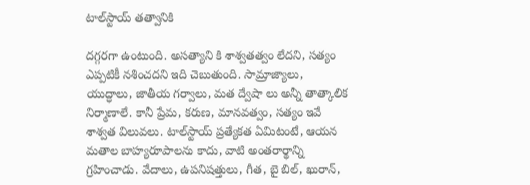టాల్‌స్టాయ్ తత్వానికి

దగ్గరగా ఉంటుంది. అసత్యాని కి శాశ్వతత్వం లేదని, సత్యం ఎప్పటికీ నశించదని ఇది చెబుతుంది. సామ్రాజ్యాలు, యుద్ధాలు, జాతీయ గర్వాలు, మత ద్వేషా లు అన్నీ తాత్కాలిక నిర్మాణాలే. కానీ ప్రేమ, కరుణ, మానవత్వం, సత్యం ఇవే శాశ్వత విలువలు. టాల్‌స్టాయ్ ప్రత్యేకత ఏమిటంటే, ఆయన మతాల బాహ్యరూపాలను కాదు, వాటి అంతరార్థాన్ని గ్రహించాడు. వేదాలు, ఉపనిషత్తులు, గీత, బై బిల్, ఖురాన్,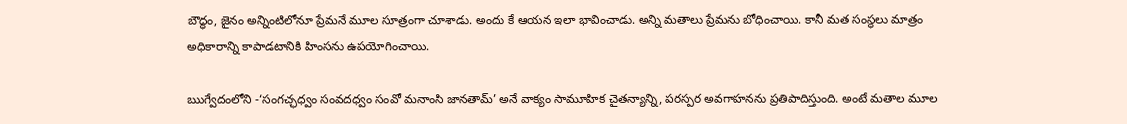బౌద్ధం, జైనం అన్నింటిలోనూ ప్రేమనే మూల సూత్రంగా చూశాడు. అందు కే ఆయన ఇలా భావించాడు. అన్ని మతాలు ప్రేమను బోధించాయి. కానీ మత సంస్థలు మాత్రం అధికారాన్ని కాపాడటానికి హింసను ఉపయోగించాయి.

ఋగ్వేదంలోని -‘సంగచ్ఛధ్వం సంవదధ్వం సంవో మనాంసి జానతామ్’ అనే వాక్యం సామూహిక చైతన్యాన్ని, పరస్పర అవగాహనను ప్రతిపాదిస్తుంది. అంటే మతాల మూల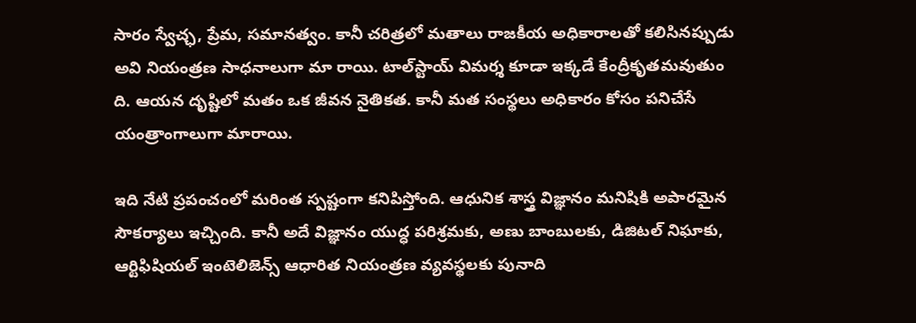సారం స్వేచ్ఛ, ప్రేమ, సమానత్వం. కానీ చరిత్రలో మతాలు రాజకీయ అధికారాలతో కలిసినప్పుడు అవి నియంత్రణ సాధనాలుగా మా రాయి. టాల్‌స్టాయ్ విమర్శ కూడా ఇక్కడే కేంద్రీకృతమవుతుం ది. ఆయన దృష్టిలో మతం ఒక జీవన నైతికత. కానీ మత సంస్థలు అధికారం కోసం పనిచేసే యంత్రాంగాలుగా మారాయి.

ఇది నేటి ప్రపంచంలో మరింత స్పష్టంగా కనిపిస్తోంది. ఆధునిక శాస్త్ర విజ్ఞానం మనిషికి అపారమైన సౌకర్యాలు ఇచ్చింది. కానీ అదే విజ్ఞానం యుద్ధ పరిశ్రమకు, అణు బాంబులకు, డిజిటల్ నిఘాకు, ఆర్టిఫిషియల్ ఇంటెలిజెన్స్ ఆధారిత నియంత్రణ వ్యవస్థలకు పునాది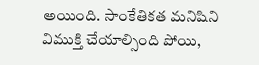అయింది. సాంకేతికత మనిషిని విముక్తి చేయాల్సింది పోయి,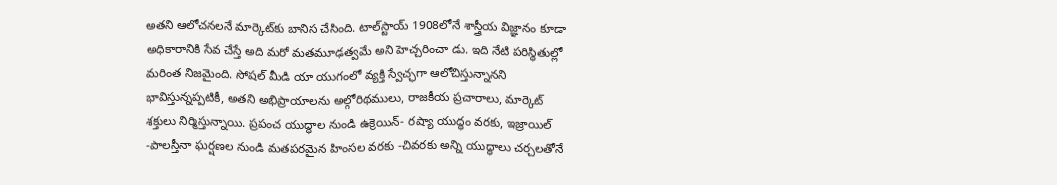అతని ఆలోచనలనే మార్కెట్‌కు బానిస చేసింది. టాల్‌స్టాయ్ 1908లోనే శాస్త్రీయ విజ్ఞానం కూడా అధికారానికి సేవ చేస్తే అది మరో మతమూఢత్వమే అని హెచ్చరించా డు. ఇది నేటి పరిస్థితుల్లో మరింత నిజమైంది. సోషల్ మీడి యా యుగంలో వ్యక్తి స్వేచ్ఛగా ఆలోచిస్తున్నానని భావిస్తున్నప్పటికీ, అతని అభిప్రాయాలను అల్గోరిథములు, రాజకీయ ప్రచారాలు, మార్కెట్ శక్తులు నిర్మిస్తున్నాయి. ప్రపంచ యుద్ధాల నుండి ఉక్రెయిన్- రష్యా యుద్ధం వరకు, ఇజ్రాయిల్ -పాలస్తీనా ఘర్షణల నుండి మతపరమైన హింసల వరకు -చివరకు అన్ని యుద్ధాలు చర్చలతోనే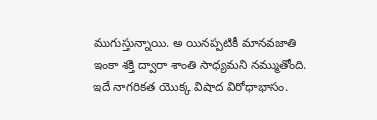ముగుస్తున్నాయి. అ యినప్పటికీ మానవజాతి ఇంకా శక్తి ద్వారా శాంతి సాధ్యమని నమ్ముతోంది. ఇదే నాగరికత యొక్క విషాద విరోధాభాసం.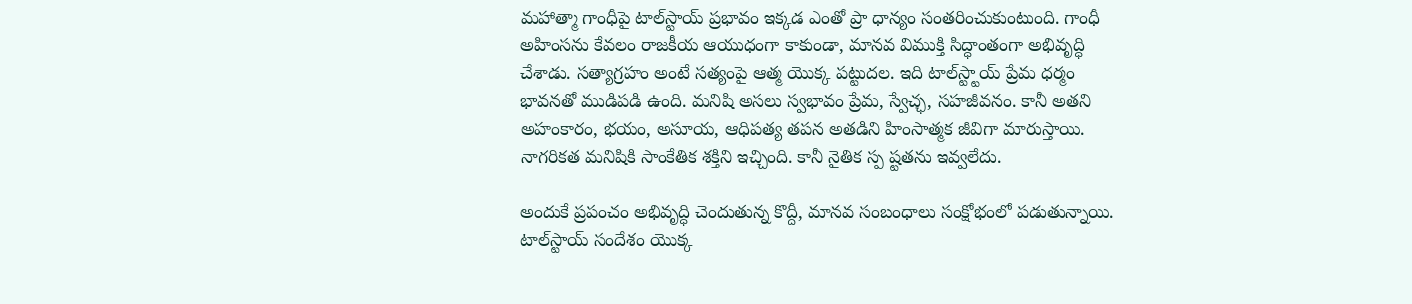మహాత్మా గాంధీపై టాల్‌స్టాయ్ ప్రభావం ఇక్కడ ఎంతో ప్రా ధాన్యం సంతరించుకుంటుంది. గాంధీ అహింసను కేవలం రాజకీయ ఆయుధంగా కాకుండా, మానవ విముక్తి సిద్ధాంతంగా అభివృద్ధి చేశాడు. సత్యాగ్రహం అంటే సత్యంపై ఆత్మ యొక్క పట్టుదల. ఇది టాల్‌స్ట్టాయ్ ప్రేమ ధర్మం భావనతో ముడిపడి ఉంది. మనిషి అసలు స్వభావం ప్రేమ, స్వేచ్ఛ, సహజీవనం. కానీ అతని అహంకారం, భయం, అసూయ, ఆధిపత్య తపన అతడిని హింసాత్మక జీవిగా మారుస్తాయి. నాగరికత మనిషికి సాంకేతిక శక్తిని ఇచ్చింది. కానీ నైతిక స్ప ష్టతను ఇవ్వలేదు.

అందుకే ప్రపంచం అభివృద్ధి చెందుతున్న కొద్దీ, మానవ సంబంధాలు సంక్షోభంలో పడుతున్నాయి. టాల్‌స్టాయ్ సందేశం యొక్క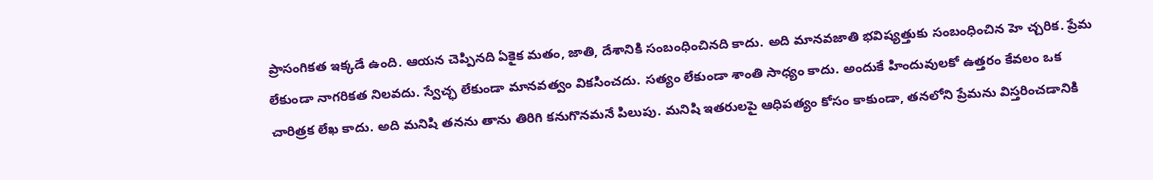ప్రాసంగికత ఇక్కడే ఉంది. ఆయన చెప్పినది ఏకైక మతం, జాతి, దేశానికి సంబంధించినది కాదు. అది మానవజాతి భవిష్యత్తుకు సంబంధించిన హె చ్చరిక. ప్రేమ లేకుండా నాగరికత నిలవదు. స్వేచ్ఛ లేకుండా మానవత్వం వికసించదు. సత్యం లేకుండా శాంతి సాధ్యం కాదు. అందుకే హిందువులకో ఉత్తరం కేవలం ఒక చారిత్రక లేఖ కాదు. అది మనిషి తనను తాను తిరిగి కనుగొనమనే పిలుపు. మనిషి ఇతరులపై ఆధిపత్యం కోసం కాకుండా, తనలోని ప్రేమను విస్తరించడానికి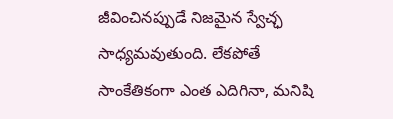జీవించినప్పుడే నిజమైన స్వేచ్ఛ సాధ్యమవుతుంది. లేకపోతే సాంకేతికంగా ఎంత ఎదిగినా, మనిషి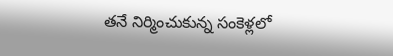తనే నిర్మించుకున్న సంకెళ్లలో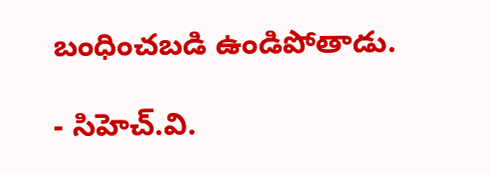బంధించబడి ఉండిపోతాడు.

- సిహెచ్.వి.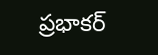ప్రభాకర్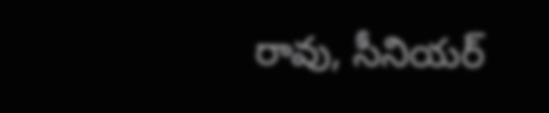రావు, సీనియర్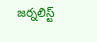జర్నలిస్ట్